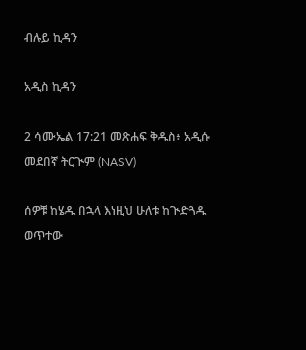ብሉይ ኪዳን

አዲስ ኪዳን

2 ሳሙኤል 17:21 መጽሐፍ ቅዱስ፥ አዲሱ መደበኛ ትርጒም (NASV)

ሰዎቹ ከሄዱ በኋላ እነዚህ ሁለቱ ከጒድጓዱ ወጥተው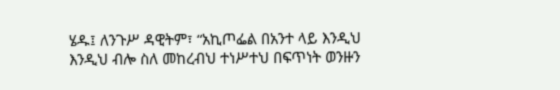ሄዱ፤ ለንጉሥ ዳዊትም፣ “አኪጦፌል በአንተ ላይ እንዲህ እንዲህ ብሎ ስለ መከረብህ ተነሥተህ በፍጥነት ወንዙን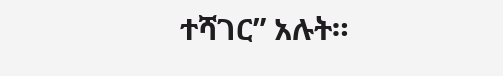ተሻገር” አሉት።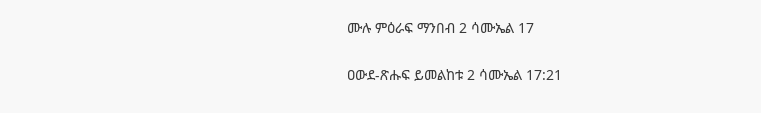ሙሉ ምዕራፍ ማንበብ 2 ሳሙኤል 17

ዐውደ-ጽሑፍ ይመልከቱ 2 ሳሙኤል 17:21